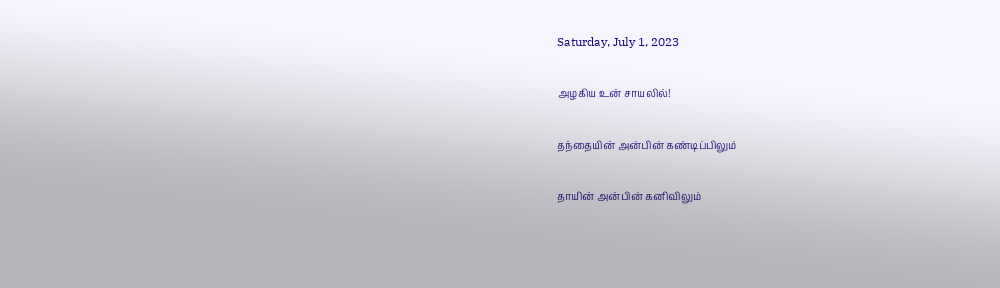Saturday, July 1, 2023

அழகிய உன் சாயலில்!

தந்தையின் அன்பின் கண்டிப்பிலும்

தாயின் அன்பின் கனிவிலும்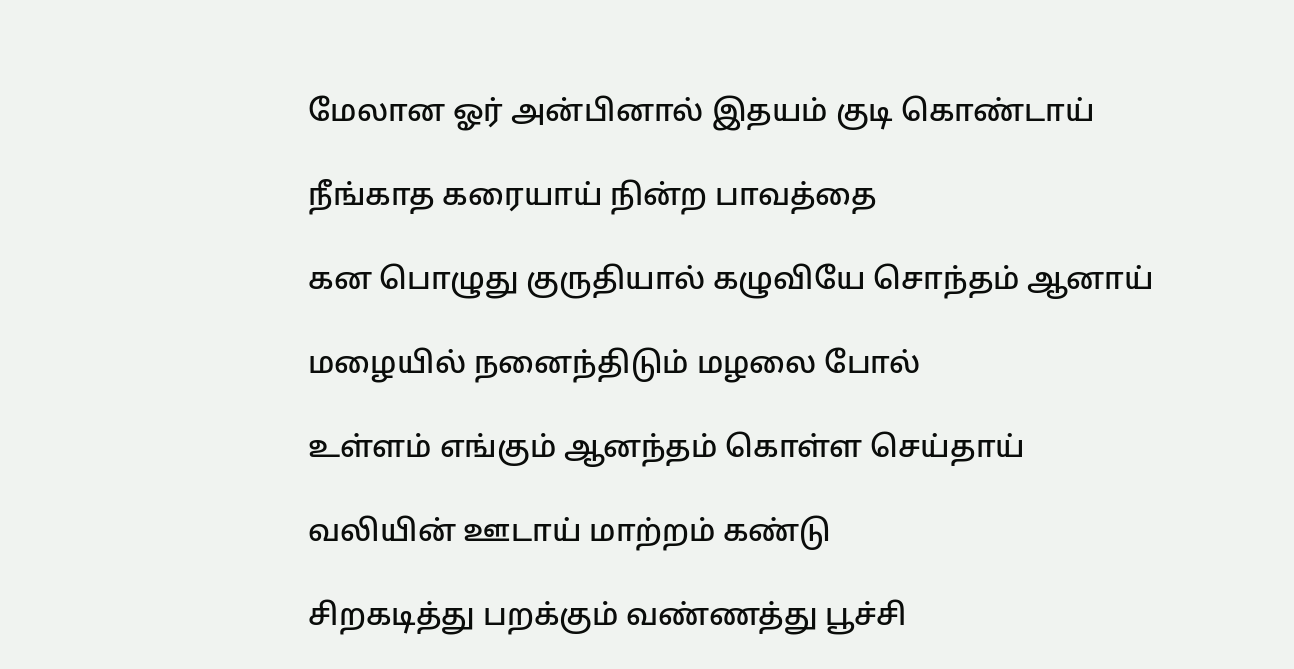மேலான ஓர் அன்பினால் இதயம் குடி கொண்டாய்

நீங்காத கரையாய் நின்ற பாவத்தை

கன பொழுது குருதியால் கழுவியே சொந்தம் ஆனாய்

மழையில் நனைந்திடும் மழலை போல்

உள்ளம் எங்கும் ஆனந்தம் கொள்ள செய்தாய்

வலியின் ஊடாய் மாற்றம் கண்டு

சிறகடித்து பறக்கும் வண்ணத்து பூச்சி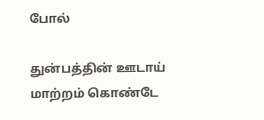போல்

துன்பத்தின் ஊடாய் மாற்றம் கொண்டே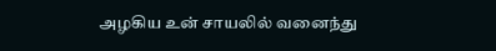அழகிய உன் சாயலில் வனைந்து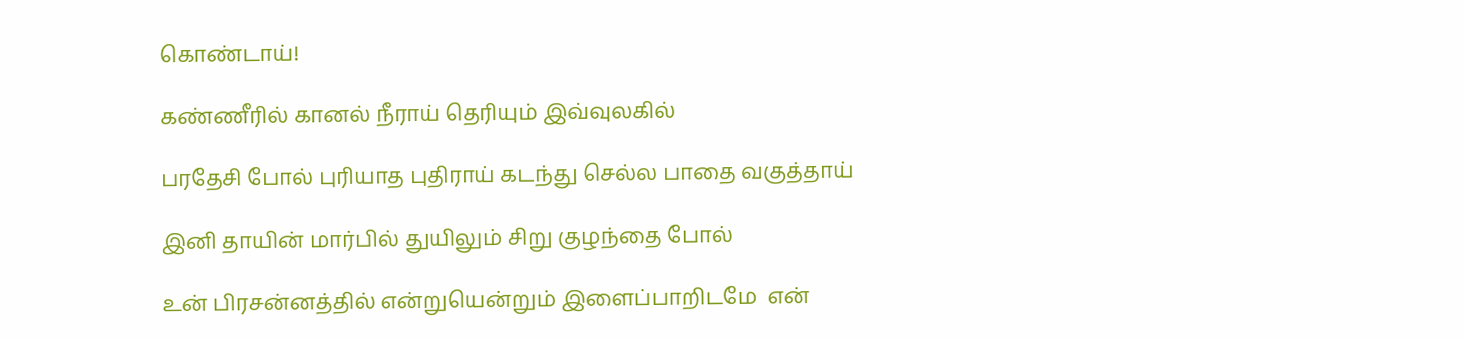கொண்டாய்!

கண்ணீரில் கானல் நீராய் தெரியும் இவ்வுலகில்

பரதேசி போல் புரியாத புதிராய் கடந்து செல்ல பாதை வகுத்தாய்

இனி தாயின் மார்பில் துயிலும் சிறு குழந்தை போல்

உன் பிரசன்னத்தில் என்றுயென்றும் இளைப்பாறிடமே  என்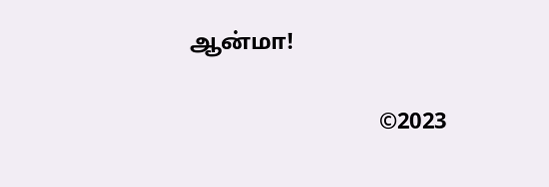ஆன்மா!

                                 ©2023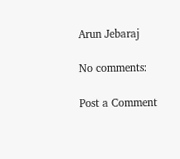Arun Jebaraj

No comments:

Post a Comment